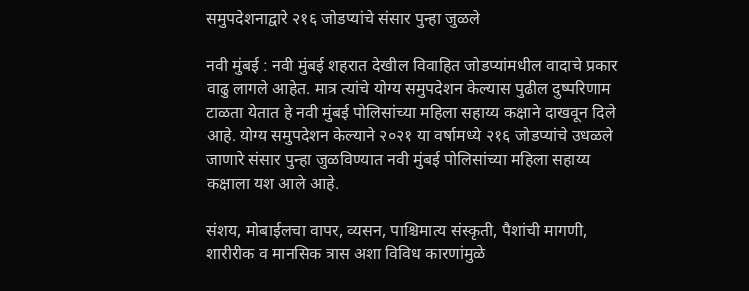समुपदेशनाद्वारे २१६ जोडप्यांचे संसार पुन्हा जुळले

नवी मुंबई : नवी मुंबई शहरात देखील विवाहित जोडप्यांमधील वादाचे प्रकार वाढु लागले आहेत. मात्र त्यांचे योग्य समुपदेशन केल्यास पुढील दुष्परिणाम टाळता येतात हे नवी मुंबई पोलिसांच्या महिला सहाय्य कक्षाने दाखवून दिले आहे. योग्य समुपदेशन केल्याने २०२१ या वर्षामध्ये २१६ जोडप्यांचे उधळले जाणारे संसार पुन्हा जुळविण्यात नवी मुंबई पोलिसांच्या महिला सहाय्य कक्षाला यश आले आहे.

संशय, मोबाईलचा वापर, व्यसन, पाश्चिमात्य संस्कृती, पैशांची मागणी, शारीरीक व मानसिक त्रास अशा विविध कारणांमुळे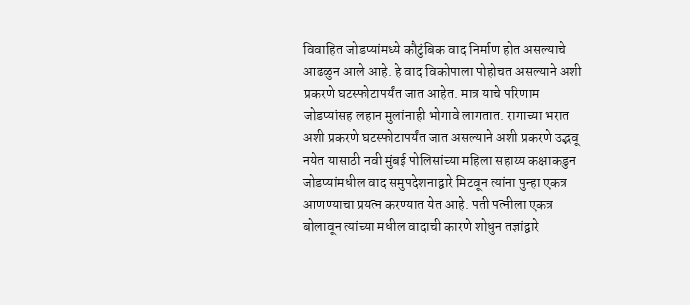विवाहित जोडप्यांमध्ये कौटुंबिक वाद निर्माण होत असल्याचे आढळुन आले आहे. हे वाद विकोपाला पोहोचत असल्याने अशी प्रकरणे घटस्फोटापर्यंत जात आहेत. मात्र याचे परिणाम जोडप्यांसह लहान मुलांनाही भोगावे लागतात. रागाच्या भरात अशी प्रकरणे घटस्फोटापर्यंत जात असल्याने अशी प्रकरणे उद्भवू नयेत यासाठी नवी मुंबई पोलिसांच्या महिला सहाय्य कक्षाकडुन जोडप्यांमधील वाद समुपदेशनाद्वारे मिटवून त्यांना पुन्हा एकत्र आणण्याचा प्रयत्न करण्यात येत आहे. पती पत्नीला एकत्र बोलावून त्यांच्या मधील वादाची कारणे शोधुन तज्ञांद्वारे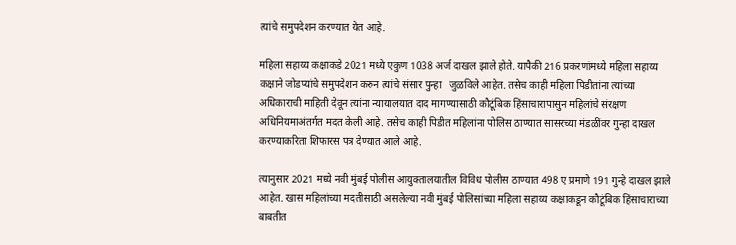त्यांचे समुपदेशन करण्यात येत आहे.

महिला सहाय्य कक्षाकडे 2021 मध्ये एकुण 1038 अर्ज दाखल झाले होते. यापैकी 216 प्रकरणांमध्ये महिला सहाय्य कक्षाने जोडप्यांचे समुपदेशन करुन त्यांचे संसार पुन्हा   जुळविले आहेत. तसेच काही महिला पिडीतांना त्यांच्या अधिकाराची माहिती देवून त्यांना न्यायालयात दाद मागण्यासाठी कौटूंबिक हिंसाचारापासुन महिलांचे संरक्षण अधिनियमाअंतर्गत मदत केली आहे. तसेच काही पिडीत महिलांना पोलिस ठाण्यात सासरच्या मंडळींवर गुन्हा दाखल करण्याकरिता शिफारस पत्र देण्यात आले आहे.

त्यानुसार 2021 मध्ये नवी मुंबई पोलीस आयुक्तालयातील विविध पोलीस ठाण्यात 498 ए प्रमाणे 191 गुन्हे दाखल झाले आहेत. खास महिलांच्या मदतीसाठी असलेल्या नवी मुंबई पोलिसांच्या महिला सहाय्य कक्षाकडून कौटूंबिक हिंसाचाराच्या बाबतीत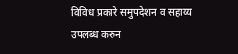विविध प्रकारे समुपदेशन व सहाय्य उपलब्ध करुन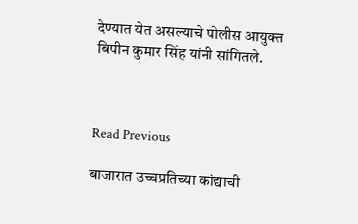देण्यात येत असल्याचे पोलीस आयुक्त बिपीन कुमार सिंह यांनी सांगितले.



Read Previous

बाजारात उच्चप्रतिच्या कांद्याची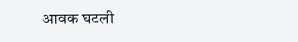आवक घटली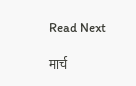Read Next

मार्च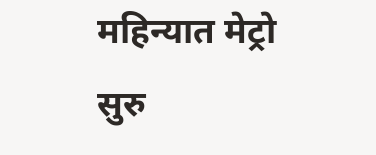महिन्यात मेट्रो सुरु